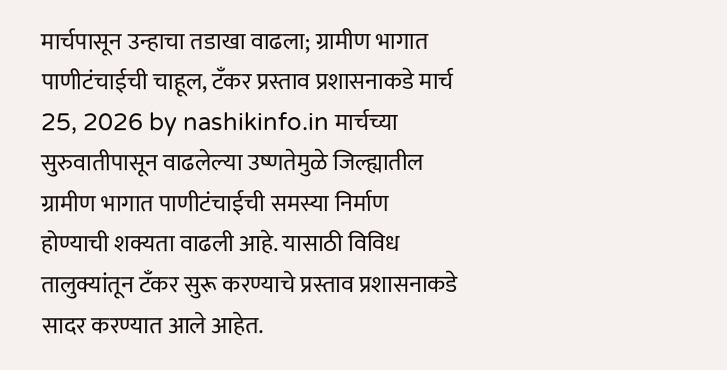मार्चपासून उन्हाचा तडाखा वाढला; ग्रामीण भागात पाणीटंचाईची चाहूल, टँकर प्रस्ताव प्रशासनाकडे मार्च 25, 2026 by nashikinfo.in मार्चच्या सुरुवातीपासून वाढलेल्या उष्णतेमुळे जिल्ह्यातील ग्रामीण भागात पाणीटंचाईची समस्या निर्माण होण्याची शक्यता वाढली आहे. यासाठी विविध तालुक्यांतून टँकर सुरू करण्याचे प्रस्ताव प्रशासनाकडे सादर करण्यात आले आहेत.